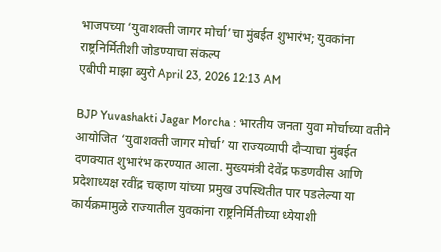भाजपच्या ‘युवाशक्ती जागर मोर्चा’चा मुंबईत शुभारंभ; युवकांना राष्ट्रनिर्मितीशी जोडण्याचा संकल्प
एबीपी माझा ब्युरो April 23, 2026 12:13 AM

BJP Yuvashakti Jagar Morcha : भारतीय जनता युवा मोर्चाच्या वतीने आयोजित ‘युवाशक्ती जागर मोर्चा’ या राज्यव्यापी दौऱ्याचा मुंबईत दणक्यात शुभारंभ करण्यात आला. मुख्यमंत्री देवेंद्र फडणवीस आणि प्रदेशाध्यक्ष रवींद्र चव्हाण यांच्या प्रमुख उपस्थितीत पार पडलेल्या या कार्यक्रमामुळे राज्यातील युवकांना राष्ट्रनिर्मितीच्या ध्येयाशी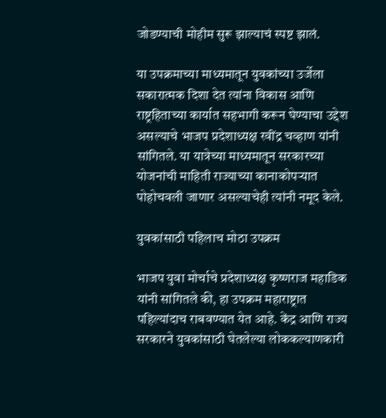जोडण्याची मोहीम सुरू झाल्याचं स्पष्ट झालं.

या उपक्रमाच्या माध्यमातून युवकांच्या उर्जेला सकारात्मक दिशा देत त्यांना विकास आणि राष्ट्रहिताच्या कार्यात सहभागी करून घेण्याचा उद्देश असल्याचे भाजप प्रदेशाध्यक्ष रवींद्र चव्हाण यांनी सांगितले. या यात्रेच्या माध्यमातून सरकारच्या योजनांची माहिती राज्याच्या कानाकोपऱ्यात पोहोचवली जाणार असल्याचेही त्यांनी नमूद केले.

युवकांसाठी पहिलाच मोठा उपक्रम

भाजप युवा मोर्चाचे प्रदेशाध्यक्ष कृष्णराज महाडिक यांनी सांगितले की, हा उपक्रम महाराष्ट्रात पहिल्यांदाच राबवण्यात येत आहे. केंद्र आणि राज्य सरकारने युवकांसाठी घेतलेल्या लोककल्याणकारी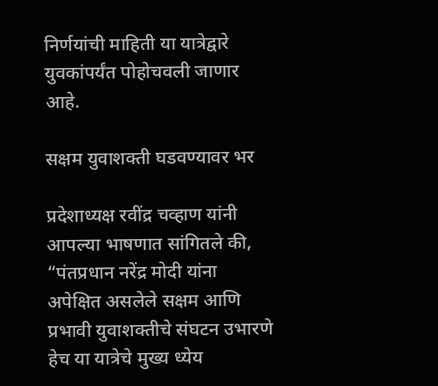निर्णयांची माहिती या यात्रेद्वारे युवकांपर्यंत पोहोचवली जाणार आहे.

सक्षम युवाशक्ती घडवण्यावर भर

प्रदेशाध्यक्ष रवींद्र चव्हाण यांनी आपल्या भाषणात सांगितले की, “पंतप्रधान नरेंद्र मोदी यांना अपेक्षित असलेले सक्षम आणि प्रभावी युवाशक्तीचे संघटन उभारणे हेच या यात्रेचे मुख्य ध्येय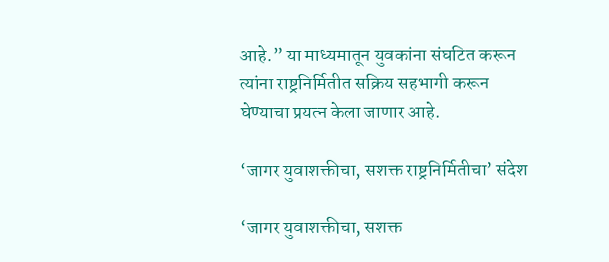आहे.” या माध्यमातून युवकांना संघटित करून त्यांना राष्ट्रनिर्मितीत सक्रिय सहभागी करून घेण्याचा प्रयत्न केला जाणार आहे.

‘जागर युवाशक्तीचा, सशक्त राष्ट्रनिर्मितीचा’ संदेश

‘जागर युवाशक्तीचा, सशक्त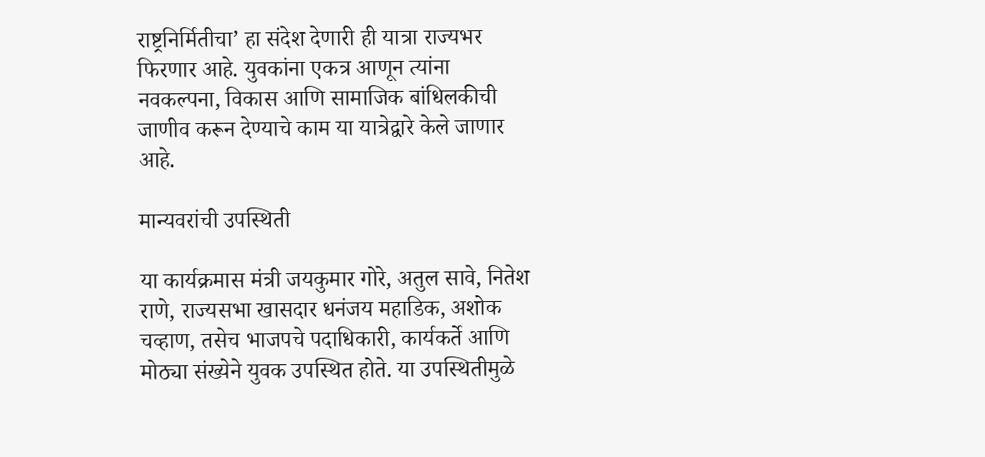राष्ट्रनिर्मितीचा’ हा संदेश देणारी ही यात्रा राज्यभर फिरणार आहे. युवकांना एकत्र आणून त्यांना नवकल्पना, विकास आणि सामाजिक बांधिलकीची जाणीव करून देण्याचे काम या यात्रेद्वारे केले जाणार आहे.

मान्यवरांची उपस्थिती

या कार्यक्रमास मंत्री जयकुमार गोरे, अतुल सावे, नितेश राणे, राज्यसभा खासदार धनंजय महाडिक, अशोक चव्हाण, तसेच भाजपचे पदाधिकारी, कार्यकर्ते आणि मोठ्या संख्येने युवक उपस्थित होते. या उपस्थितीमुळे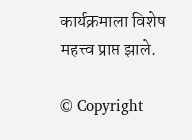कार्यक्रमाला विशेष महत्त्व प्राप्त झाले.

© Copyright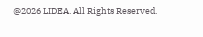@2026 LIDEA. All Rights Reserved.